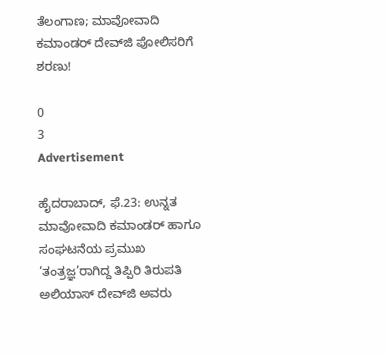ತೆಲಂಗಾಣ; ಮಾವೋವಾದಿ ಕಮಾಂಡರ್ ದೇವ್‌ಜಿ ಪೋಲಿಸರಿಗೆ ಶರಣು!

0
3
Advertisement

ಹೈದರಾಬಾದ್, ಫೆ.23: ಉನ್ನತ ಮಾವೋವಾದಿ ಕಮಾಂಡರ್ ಹಾಗೂ ಸಂಘಟನೆಯ ಪ್ರಮುಖ ‘ತಂತ್ರಜ್ಞ’ರಾಗಿದ್ದ ತಿಪ್ಪಿರಿ ತಿರುಪತಿ ಅಲಿಯಾಸ್ ದೇವ್‌ಜಿ ಅವರು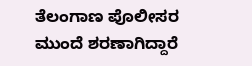ತೆಲಂಗಾಣ ಪೊಲೀಸರ ಮುಂದೆ ಶರಣಾಗಿದ್ದಾರೆ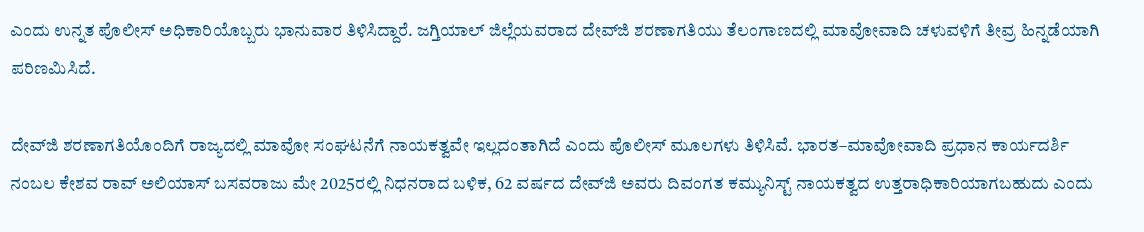ಎಂದು ಉನ್ನತ ಪೊಲೀಸ್ ಅಧಿಕಾರಿಯೊಬ್ಬರು ಭಾನುವಾರ ತಿಳಿಸಿದ್ದಾರೆ. ಜಗ್ತಿಯಾಲ್ ಜಿಲ್ಲೆಯವರಾದ ದೇವ್‌ಜಿ ಶರಣಾಗತಿಯು ತೆಲಂಗಾಣದಲ್ಲಿ ಮಾವೋವಾದಿ ಚಳುವಳಿಗೆ ತೀವ್ರ ಹಿನ್ನಡೆಯಾಗಿ ಪರಿಣಮಿಸಿದೆ.

ದೇವ್‌ಜಿ ಶರಣಾಗತಿಯೊಂದಿಗೆ ರಾಜ್ಯದಲ್ಲಿ ಮಾವೋ ಸಂಘಟನೆಗೆ ನಾಯಕತ್ವವೇ ಇಲ್ಲದಂತಾಗಿದೆ ಎಂದು ಪೊಲೀಸ್ ಮೂಲಗಳು ತಿಳಿಸಿವೆ. ಭಾರತ–ಮಾವೋವಾದಿ ಪ್ರಧಾನ ಕಾರ್ಯದರ್ಶಿ ನಂಬಲ ಕೇಶವ ರಾವ್ ಅಲಿಯಾಸ್ ಬಸವರಾಜು ಮೇ 2025ರಲ್ಲಿ ನಿಧನರಾದ ಬಳಿಕ, 62 ವರ್ಷದ ದೇವ್‌ಜಿ ಅವರು ದಿವಂಗತ ಕಮ್ಯುನಿಸ್ಟ್ ನಾಯಕತ್ವದ ಉತ್ತರಾಧಿಕಾರಿಯಾಗಬಹುದು ಎಂದು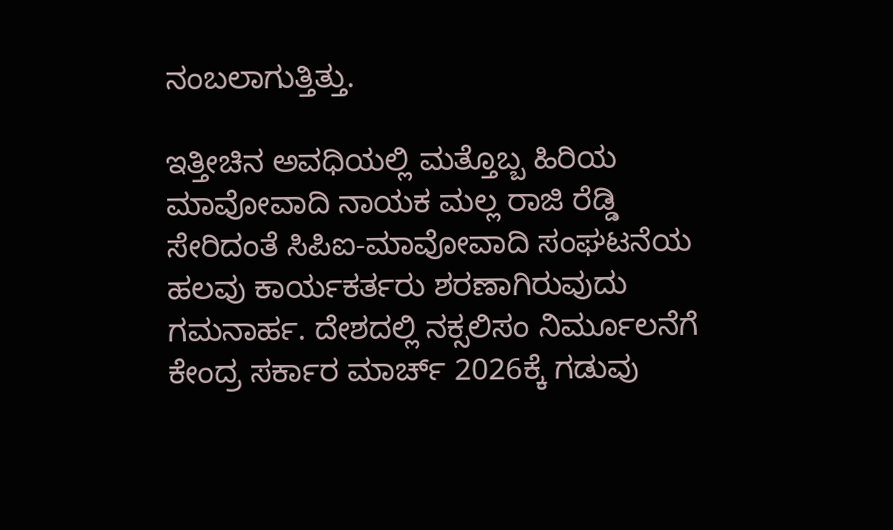ನಂಬಲಾಗುತ್ತಿತ್ತು.

ಇತ್ತೀಚಿನ ಅವಧಿಯಲ್ಲಿ ಮತ್ತೊಬ್ಬ ಹಿರಿಯ ಮಾವೋವಾದಿ ನಾಯಕ ಮಲ್ಲ ರಾಜಿ ರೆಡ್ಡಿ ಸೇರಿದಂತೆ ಸಿಪಿಐ-ಮಾವೋವಾದಿ ಸಂಘಟನೆಯ ಹಲವು ಕಾರ್ಯಕರ್ತರು ಶರಣಾಗಿರುವುದು ಗಮನಾರ್ಹ. ದೇಶದಲ್ಲಿ ನಕ್ಸಲಿಸಂ ನಿರ್ಮೂಲನೆಗೆ ಕೇಂದ್ರ ಸರ್ಕಾರ ಮಾರ್ಚ್ 2026ಕ್ಕೆ ಗಡುವು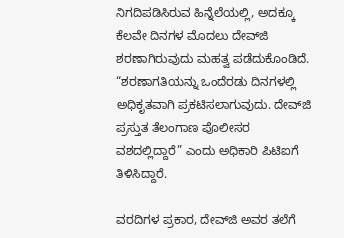ನಿಗದಿಪಡಿಸಿರುವ ಹಿನ್ನೆಲೆಯಲ್ಲಿ, ಅದಕ್ಕೂ ಕೆಲವೇ ದಿನಗಳ ಮೊದಲು ದೇವ್‌ಜಿ ಶರಣಾಗಿರುವುದು ಮಹತ್ವ ಪಡೆದುಕೊಂಡಿದೆ. “ಶರಣಾಗತಿಯನ್ನು ಒಂದೆರಡು ದಿನಗಳಲ್ಲಿ ಅಧಿಕೃತವಾಗಿ ಪ್ರಕಟಿಸಲಾಗುವುದು. ದೇವ್‌ಜಿ ಪ್ರಸ್ತುತ ತೆಲಂಗಾಣ ಪೊಲೀಸರ ವಶದಲ್ಲಿದ್ದಾರೆ” ಎಂದು ಅಧಿಕಾರಿ ಪಿಟಿಐಗೆ ತಿಳಿಸಿದ್ದಾರೆ.

ವರದಿಗಳ ಪ್ರಕಾರ, ದೇವ್‌ಜಿ ಅವರ ತಲೆಗೆ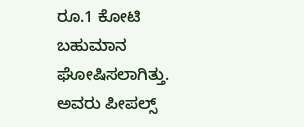ರೂ.1 ಕೋಟಿ ಬಹುಮಾನ ಘೋಷಿಸಲಾಗಿತ್ತು. ಅವರು ಪೀಪಲ್ಸ್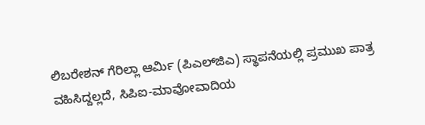ಲಿಬರೇಶನ್ ಗೆರಿಲ್ಲಾ ಆರ್ಮಿ (ಪಿಎಲ್‌ಜಿಎ) ಸ್ಥಾಪನೆಯಲ್ಲಿ ಪ್ರಮುಖ ಪಾತ್ರ ವಹಿಸಿದ್ದಲ್ಲದೆ, ಸಿಪಿಐ-ಮಾವೋವಾದಿಯ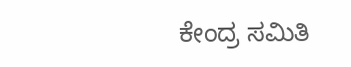ಕೇಂದ್ರ ಸಮಿತಿ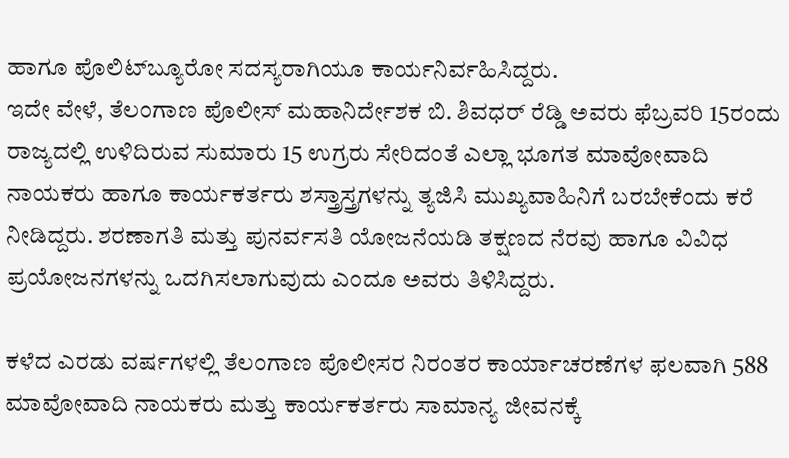ಹಾಗೂ ಪೊಲಿಟ್‌ಬ್ಯೂರೋ ಸದಸ್ಯರಾಗಿಯೂ ಕಾರ್ಯನಿರ್ವಹಿಸಿದ್ದರು.
ಇದೇ ವೇಳೆ, ತೆಲಂಗಾಣ ಪೊಲೀಸ್ ಮಹಾನಿರ್ದೇಶಕ ಬಿ. ಶಿವಧರ್ ರೆಡ್ಡಿ ಅವರು ಫೆಬ್ರವರಿ 15ರಂದು ರಾಜ್ಯದಲ್ಲಿ ಉಳಿದಿರುವ ಸುಮಾರು 15 ಉಗ್ರರು ಸೇರಿದಂತೆ ಎಲ್ಲಾ ಭೂಗತ ಮಾವೋವಾದಿ ನಾಯಕರು ಹಾಗೂ ಕಾರ್ಯಕರ್ತರು ಶಸ್ತ್ರಾಸ್ತ್ರಗಳನ್ನು ತ್ಯಜಿಸಿ ಮುಖ್ಯವಾಹಿನಿಗೆ ಬರಬೇಕೆಂದು ಕರೆ ನೀಡಿದ್ದರು. ಶರಣಾಗತಿ ಮತ್ತು ಪುನರ್ವಸತಿ ಯೋಜನೆಯಡಿ ತಕ್ಷಣದ ನೆರವು ಹಾಗೂ ವಿವಿಧ ಪ್ರಯೋಜನಗಳನ್ನು ಒದಗಿಸಲಾಗುವುದು ಎಂದೂ ಅವರು ತಿಳಿಸಿದ್ದರು.

ಕಳೆದ ಎರಡು ವರ್ಷಗಳಲ್ಲಿ ತೆಲಂಗಾಣ ಪೊಲೀಸರ ನಿರಂತರ ಕಾರ್ಯಾಚರಣೆಗಳ ಫಲವಾಗಿ 588 ಮಾವೋವಾದಿ ನಾಯಕರು ಮತ್ತು ಕಾರ್ಯಕರ್ತರು ಸಾಮಾನ್ಯ ಜೀವನಕ್ಕೆ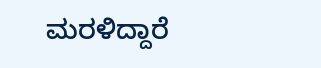ಮರಳಿದ್ದಾರೆ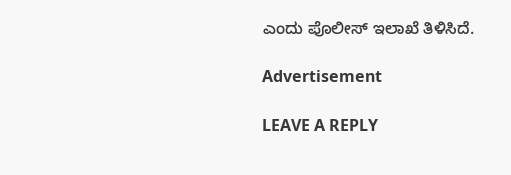ಎಂದು ಪೊಲೀಸ್ ಇಲಾಖೆ ತಿಳಿಸಿದೆ.

Advertisement

LEAVE A REPLY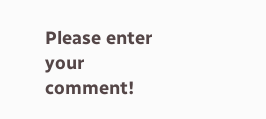Please enter your comment!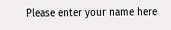Please enter your name here